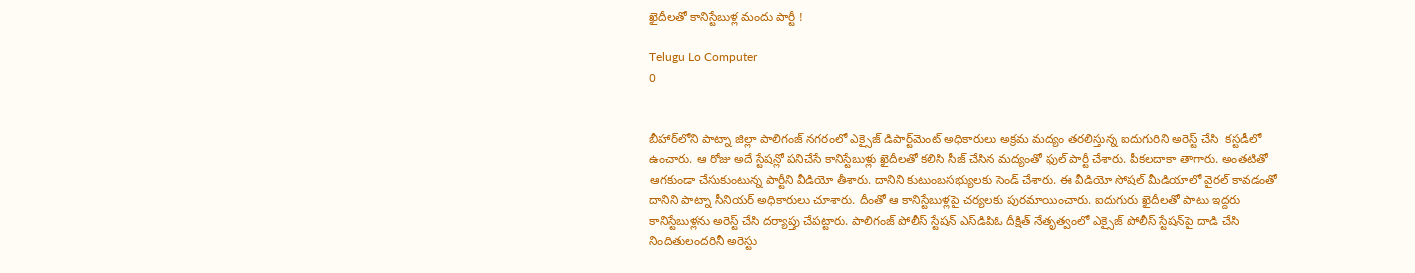ఖైదీలతో కానిస్టేబుళ్ల మందు పార్టీ !

Telugu Lo Computer
0


బీహార్‌లోని పాట్నా జిల్లా పాలిగంజ్ నగరంలో ఎక్సైజ్ డిపార్ట్‌మెంట్ అధికారులు అక్రమ మద్యం తరలిస్తున్న ఐదుగురిని అరెస్ట్ చేసి  కస్టడీలో ఉంచారు. ఆ రోజు అదే స్టేషన్లో పనిచేసే కానిస్టేబుళ్లు ఖైదీలతో కలిసి సీజ్ చేసిన మద్యంతో ఫుల్ పార్టీ చేశారు. పీకలదాకా తాగారు. అంతటితో ఆగకుండా చేసుకుంటున్న పార్టీని వీడియో తీశారు. దానిని కుటుంబసభ్యులకు సెండ్ చేశారు. ఈ వీడియో సోషల్ మీడియాలో వైరల్ కావడంతో దానిని పాట్నా సీనియర్ అధికారులు చూశారు. దీంతో ఆ కానిస్టేబుళ్లపై చర్యలకు పురమాయించారు. ఐదుగురు ఖైదీలతో పాటు ఇద్దరు కానిస్టేబుళ్లను అరెస్ట్ చేసి దర్యాప్తు చేపట్టారు. పాలిగంజ్ పోలీస్ స్టేషన్ ఎస్‌డిపిఓ దీక్షిత్ నేతృత్వంలో ఎక్సైజ్ పోలీస్ స్టేషన్‌పై దాడి చేసి నిందితులందరినీ అరెస్టు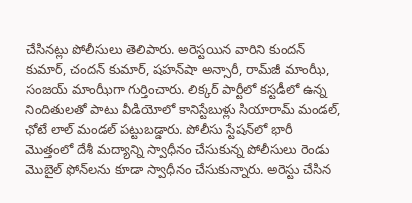చేసినట్లు పోలీసులు తెలిపారు. అరెస్టయిన వారిని కుందన్ కుమార్, చందన్ కుమార్, షహన్‌షా అన్సారీ, రామ్‌జీ మాంఝీ, సంజయ్ మాంఝీగా గుర్తించారు. లిక్కర్ పార్టీలో కస్టడీలో ఉన్న నిందితులతో పాటు వీడియోలో కానిస్టేబుళ్లు సియారామ్ మండల్, ఛోటే లాల్ మండల్ పట్టుబడ్డారు. పోలీసు స్టేషన్‌లో భారీ మొత్తంలో దేశీ మద్యాన్ని స్వాధీనం చేసుకున్న పోలీసులు రెండు మొబైల్ ఫోన్‌లను కూడా స్వాధీనం చేసుకున్నారు. అరెస్టు చేసిన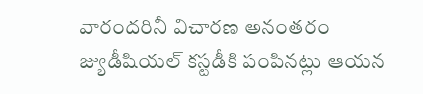వారందరినీ విచారణ అనంతరం జ్యుడీషియల్ కస్టడీకి పంపినట్లు ఆయన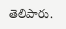తెలిపారు.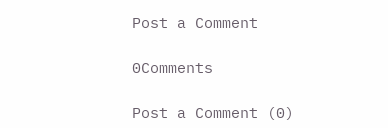Post a Comment

0Comments

Post a Comment (0)